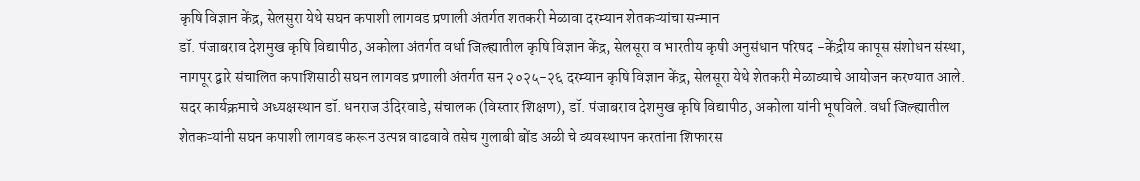कृषि विज्ञान केंद्र, सेलसुरा येथे सघन कपाशी लागवड प्रणाली अंतर्गत शतकरी मेळावा दरम्यान शेतकऱ्यांचा सन्मान
डॉ. पंजाबराव देशमुख कृषि विद्यापीठ, अकोला अंतर्गत वर्धा जिल्ह्यातील कृषि विज्ञान केंद्र, सेलसूरा व भारतीय कृषी अनुसंधान परिषद -केंद्रीय कापूस संशोधन संस्था, नागपूर द्वारे संचालित कपाशिसाठी सघन लागवड प्रणाली अंतर्गत सन २०२५-२६ दरम्यान कृषि विज्ञान केंद्र, सेलसूरा येथे शेतकरी मेळाव्याचे आयोजन करण्यात आले. सदर कार्यक्रमाचे अध्यक्षस्थान डॉ. धनराज उंदिरवाडे, संचालक (विस्तार शिक्षण), डॉ. पंजाबराव देशमुख कृषि विद्यापीठ, अकोला यांनी भूषविले. वर्धा जिल्ह्यातील शेतकऱ्यांनी सघन कपाशी लागवड करून उत्पन्न वाढवावे तसेच गुलाबी बोंड अळी चे व्यवस्थापन करतांना शिफारस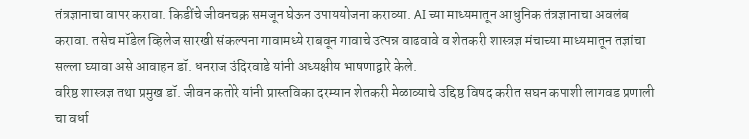तंत्रज्ञानाचा वापर करावा. किडींचे जीवनचक्र समजून घेऊन उपाययोजना कराव्या. AI च्या माध्यमातून आधुनिक तंत्रज्ञानाचा अवलंब करावा. तसेच मॉडेल व्हिलेज सारखी संकल्पना गावामध्ये राबवून गावाचे उत्पन्न वाढवावे व शेतकरी शास्त्रज्ञ मंचाच्या माध्यमातून तज्ञांचा सल्ला घ्यावा असे आवाहन डॉ. धनराज उंदिरवाडे यांनी अध्यक्षीय भाषणाद्वारे केले.
वरिष्ठ शास्त्रज्ञ तथा प्रमुख डॉ. जीवन कतोरे यांनी प्रास्तविका दरम्यान शेतकरी मेळाव्याचे उद्दिष्ठ विषद करीत सघन कपाशी लागवड प्रणाली चा वर्धा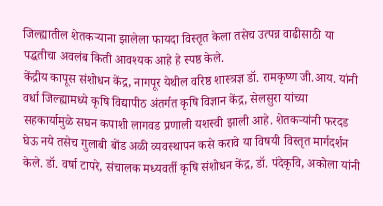जिल्ह्यातील शेतकऱ्याना झालेला फायदा विस्तृत केला तसेच उत्पन्न वाढीसाठी या पद्धतीचा अवलंब किती आवश्यक आहे हे स्पष्ठ केले.
केंद्रीय कापूस संशोधन केंद्र, नागपूर येथील वरिष्ठ शास्त्रज्ञ डॉ. रामकृष्ण जी.आय. यांनी वर्धा जिल्ह्यामध्ये कृषि विद्यापीठ अंतर्गत कृषि विज्ञान केंद्र, सेलसुरा यांच्या सहकार्यामुळे सघन कपाशी लागवड प्रणाली यशस्वी झाली आहे. शेतकऱ्यांनी फरदड घेऊ नये तसेच गुलाबी बोंड अळी व्यवस्थापन कसे करावे या विषयी विस्तृत मार्गदर्शन केले. डॉ. वर्षा टापरे, संचालक मध्यवर्ती कृषि संशोधन केंद्र, डॉ. पंदेकृवि, अकोला यांनी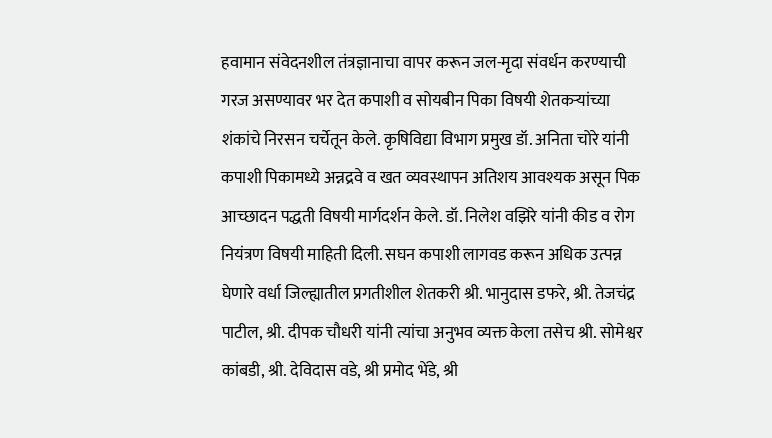हवामान संवेदनशील तंत्रज्ञानाचा वापर करून जल-मृदा संवर्धन करण्याची गरज असण्यावर भर देत कपाशी व सोयबीन पिका विषयी शेतकऱ्यांच्या शंकांचे निरसन चर्चेतून केले. कृषिविद्या विभाग प्रमुख डॉ. अनिता चोरे यांनी कपाशी पिकामध्ये अन्नद्रवे व खत व्यवस्थापन अतिशय आवश्यक असून पिक आच्छादन पद्धती विषयी मार्गदर्शन केले. डॉ. निलेश वझिरे यांनी कीड व रोग नियंत्रण विषयी माहिती दिली. सघन कपाशी लागवड करून अधिक उत्पन्न घेणारे वर्धा जिल्ह्यातील प्रगतीशील शेतकरी श्री. भानुदास डफरे, श्री. तेजचंद्र पाटील, श्री. दीपक चौधरी यांनी त्यांचा अनुभव व्यक्त केला तसेच श्री. सोमेश्वर कांबडी, श्री. देविदास वडे, श्री प्रमोद भेंडे, श्री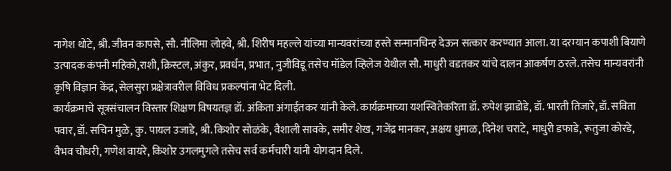नागेश थोटे, श्री. जीवन कापसे, सौ. नीलिमा लोहवे, श्री. शिरीष महल्ले यांच्या मान्यवरांच्या हस्ते सन्मानचिन्ह देऊन सत्कार करण्यात आला. या दरम्यान कपाशी बियाणे उत्पादक कंपनी महिको,राशी, क्रिस्टल, अंकुर, प्रवर्धन, प्रभात, नुजीविडू तसेच मॉडेल व्हिलेज येथील सौ. माधुरी वडतकर यांचे दालन आकर्षण ठरले. तसेच मान्यवरांनी कृषि विज्ञान केंद्र, सेलसुरा प्रक्षेत्रावरील विविध प्रकल्पांना भेट दिली.
कार्यक्रमाचे सूत्रसंचालन विस्तार शिक्षण विषयतज्ञ डॉ. अंकिता अंगाईतकर यांनी केले. कार्यक्रमाच्या यशस्वितेकरिता डॉ. रुपेश झाडोडे, डॉ. भारती तिजारे, डॉ. सविता पवार, डॉ. सचिन मुळे, कु. पायल उजाडे, श्री. किशोर सोळंके, वैशाली सावके, समीर शेख, गजेंद्र मानकर, अक्षय धुमाळ, दिनेश चराटे, माधुरी डफाडे, रूतुजा कोरडे, वैभव चौधरी, गणेश वायरे, किशोर उगलमुगले तसेच सर्व कर्मचारी यांनी योगदान दिले.